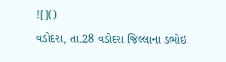![]()
વડોદરા, તા.28 વડોદરા જિલ્લાના ડભોઇ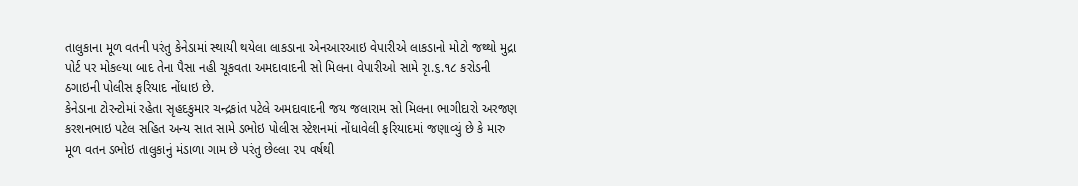તાલુકાના મૂળ વતની પરંતુ કેનેડામાં સ્થાયી થયેલા લાકડાના એનઆરઆઇ વેપારીએ લાકડાનો મોટો જથ્થો મુદ્રા પોર્ટ પર મોકલ્યા બાદ તેના પૈસા નહી ચૂકવતા અમદાવાદની સો મિલના વેપારીઓ સામે રૃા.૬.૧૮ કરોડની ઠગાઇની પોલીસ ફરિયાદ નોંધાઇ છે.
કેનેડાના ટોરન્ટોમાં રહેતા સૃહદકુમાર ચન્દ્રકાંત પટેલે અમદાવાદની જય જલારામ સો મિલના ભાગીદારો અરજણ કરશનભાઇ પટેલ સહિત અન્ય સાત સામે ડભોઇ પોલીસ સ્ટેશનમાં નોંધાવેલી ફરિયાદમાં જણાવ્યું છે કે મારુ મૂળ વતન ડભોઇ તાલુકાનું મંડાળા ગામ છે પરંતુ છેલ્લા ૨૫ વર્ષથી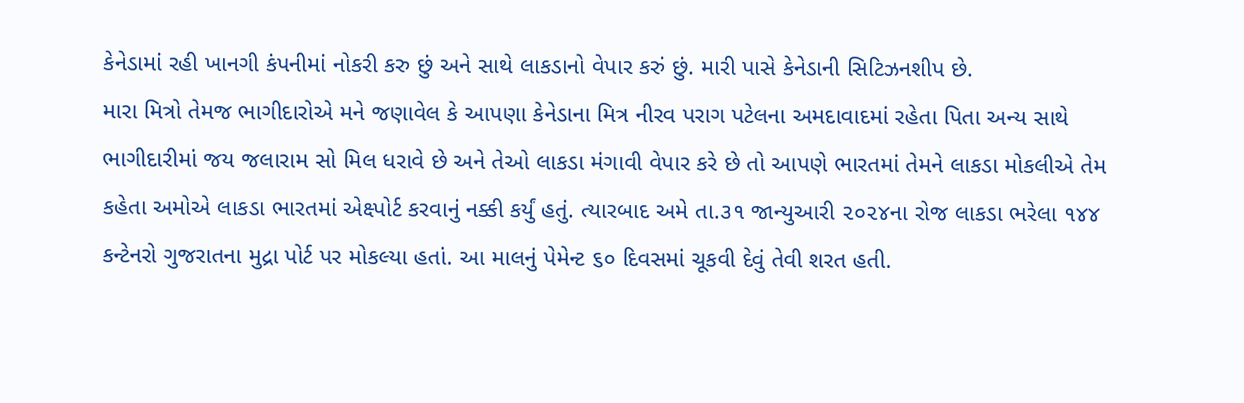કેનેડામાં રહી ખાનગી કંપનીમાં નોકરી કરુ છું અને સાથે લાકડાનો વેપાર કરું છું. મારી પાસે કેનેડાની સિટિઝનશીપ છે.
મારા મિત્રો તેમજ ભાગીદારોએ મને જણાવેલ કે આપણા કેનેડાના મિત્ર નીરવ પરાગ પટેલના અમદાવાદમાં રહેતા પિતા અન્ય સાથે ભાગીદારીમાં જય જલારામ સો મિલ ધરાવે છે અને તેઓ લાકડા મંગાવી વેપાર કરે છે તો આપણે ભારતમાં તેમને લાકડા મોકલીએ તેમ કહેતા અમોએ લાકડા ભારતમાં એક્ષ્પોર્ટ કરવાનું નક્કી કર્યું હતું. ત્યારબાદ અમે તા.૩૧ જાન્યુઆરી ૨૦૨૪ના રોજ લાકડા ભરેલા ૧૪૪ કન્ટેનરો ગુજરાતના મુદ્રા પોર્ટ પર મોકલ્યા હતાં. આ માલનું પેમેન્ટ ૬૦ દિવસમાં ચૂકવી દેવું તેવી શરત હતી.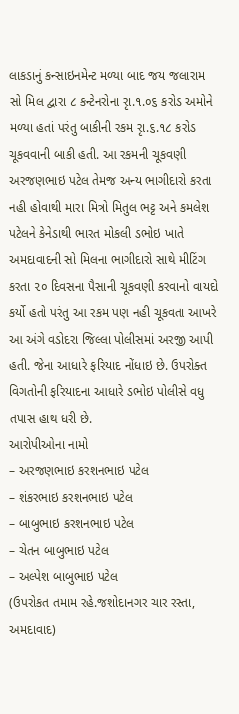લાકડાનું કન્સાઇનમેન્ટ મળ્યા બાદ જય જલારામ સો મિલ દ્વારા ૮ કન્ટેનરોના રૃા.૧.૦૬ કરોડ અમોને મળ્યા હતાં પરંતુ બાકીની રકમ રૃા.૬.૧૮ કરોડ ચૂકવવાની બાકી હતી. આ રકમની ચૂકવણી અરજણભાઇ પટેલ તેમજ અન્ય ભાગીદારો કરતા નહી હોવાથી મારા મિત્રો મિતુલ ભટ્ટ અને કમલેશ પટેલને કેનેડાથી ભારત મોકલી ડભોઇ ખાતે અમદાવાદની સો મિલના ભાગીદારો સાથે મીટિંગ કરતા ૨૦ દિવસના પૈસાની ચૂકવણી કરવાનો વાયદો કર્યો હતો પરંતુ આ રકમ પણ નહી ચૂકવતા આખરે આ અંગે વડોદરા જિલ્લા પોલીસમાં અરજી આપી હતી. જેના આધારે ફરિયાદ નોંધાઇ છે. ઉપરોક્ત વિગતોની ફરિયાદના આધારે ડભોઇ પોલીસે વધુ તપાસ હાથ ધરી છે.
આરોપીઓના નામો
– અરજણભાઇ કરશનભાઇ પટેલ
– શંકરભાઇ કરશનભાઇ પટેલ
– બાબુભાઇ કરશનભાઇ પટેલ
– ચેતન બાબુભાઇ પટેલ
– અલ્પેશ બાબુભાઇ પટેલ
(ઉપરોકત તમામ રહે.જશોદાનગર ચાર રસ્તા, અમદાવાદ)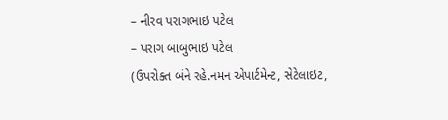– નીરવ પરાગભાઇ પટેલ
– પરાગ બાબુભાઇ પટેલ
(ઉપરોક્ત બંને રહે.નમન એપાર્ટમેન્ટ, સેટેલાઇટ,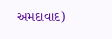અમદાવાદ)